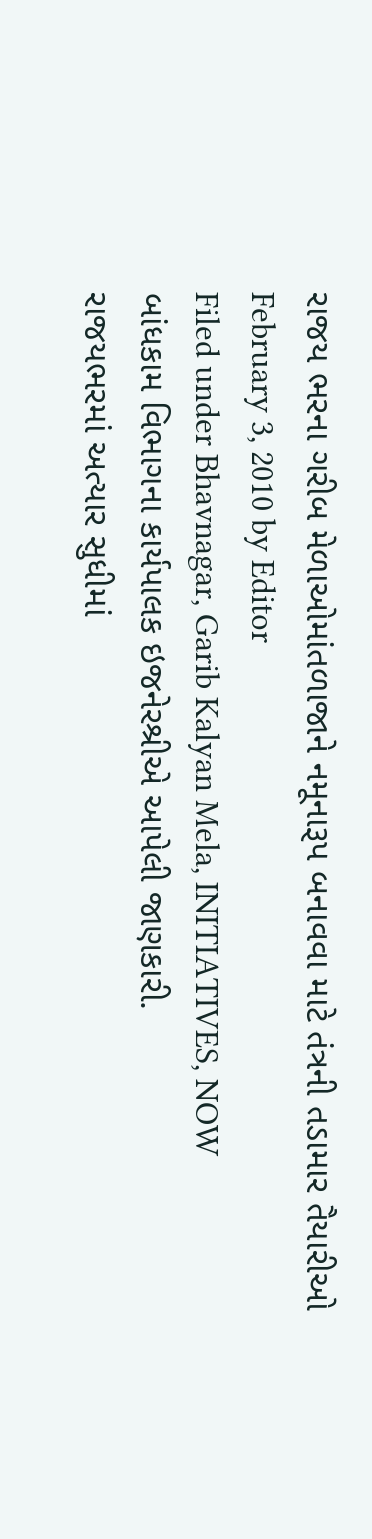રાજય ભરના ગરીબ મેળાઓમાંતળાજાને નમૂનારૂપ બનાવવા માટે તંત્રની તડામાર તૈયારીઓ
February 3, 2010 by Editor
Filed under Bhavnagar, Garib Kalyan Mela, INITIATIVES, NOW
બાંધકામ વિભાગના કાર્યપાલક ઇજનેરશ્રીએ આપેલી જાણકારી.
રાજયભરમાં અત્યાર સુધીમાં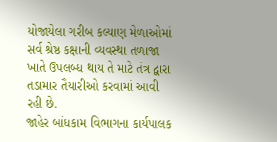યોજાયેલા ગરીબ કલ્યાણ મેળાઓમાં સર્વ શ્રેષ્ઠ કક્ષાની વ્યવસ્થા તળાજા ખાતે ઉપલબ્ધ થાય તે માટે તંત્ર દ્વારા તડામાર તૈયારીઓ કરવામાં આવી રહી છે.
જાહેર બાંધકામ વિભાગના કાર્યપાલક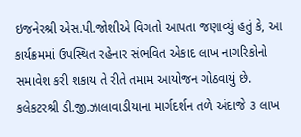ઇજનેરશ્રી એસ.પી.જોશીએ વિગતો આપતા જણાવ્યું હતું કે, આ કાર્યક્રમમાં ઉપસ્થિત રહેનાર સંભવિત એકાદ લાખ નાગરિકોનો સમાવેશ કરી શકાય તે રીતે તમામ આયોજન ગોઠવાયું છે. કલેકટરશ્રી ડી.જી.ઝાલાવાડીયાના માર્ગદર્શન તળે અંદાજે ૩ લાખ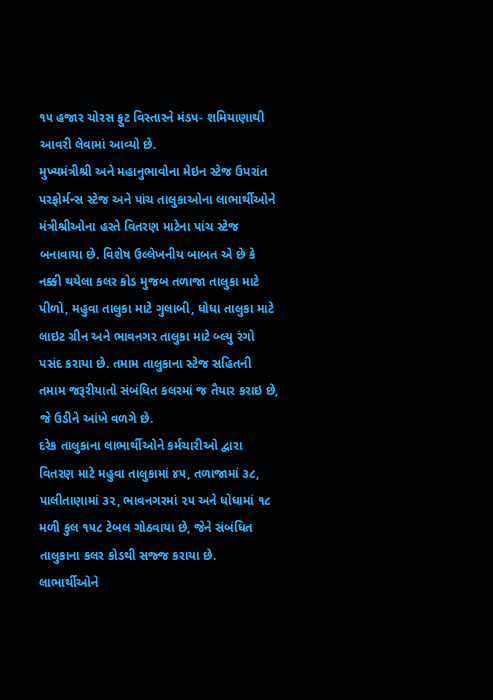૧૫ હજાર ચોરસ ફુટ વિસ્તારને મંડપ- શમિયાણાથી આવરી લેવામાં આવ્યો છે.
મુખ્યમંત્રીશ્રી અને મહાનુભાવોના મેઇન સ્ટેજ ઉપરાંત પરફોર્મન્સ સ્ટેજ અને પાંચ તાલુકાઓના લાભાર્થીઓને મંત્રીશ્રીઓના હસ્તે વિતરણ માટેના પાંચ સ્ટેજ બનાવાયા છે. વિશેષ ઉલ્લેખનીય બાબત એ છે કે નક્કી થયેલા કલર કોડ મુજબ તળાજા તાલુકા માટે પીળો, મહુવા તાલુકા માટે ગુલાબી, ધોધા તાલુકા માટે લાઇટ ગ્રીન અને ભાવનગર તાલુકા માટે બ્લ્યુ રંગો પસંદ કરાયા છે. તમામ તાલુકાના સ્ટેજ સહિતની તમામ જરૂરીયાતો સંબંધિત કલરમાં જ તૈયાર કરાઇ છે, જે ઉડીને આંખે વળગે છે.
દરેક તાલુકાના લાભાર્થીઓને કર્મચારીઓ દ્વારા વિતરણ માટે મહુવા તાલુકામાં ૪૫, તળાજામાં ૩૮, પાલીતાણામાં ૩૨, ભાવનગરમાં ૨૫ અને ધોધામાં ૧૮ મળી કુલ ૧૫૮ ટેબલ ગોઠવાયા છે, જેને સંબંધિત તાલુકાના કલર કોડથી સજ્જ કરાયા છે.
લાભાર્થીઓને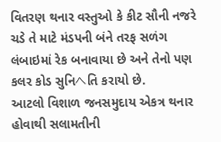વિતરણ થનાર વસ્તુઓ કે કીટ સૌની નજરે ચડે તે માટે મંડપની બંને તરફ સળંગ લંબાઇમાં રેક બનાવાયા છે અને તેનો પણ કલર કોડ સુનિヘતિ કરાયો છે.
આટલો વિશાળ જનસમુદાય એકત્ર થનાર હોવાથી સલામતીની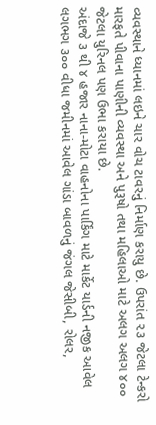વ્યવસ્થાને ધ્યાનમાં લઇને ચાર વોચ ટાવરનું નિર્માણ કરાયુ છે. ઉપરાંત ૨૩ જેટલા ટેન્કરો મારફતે પીવાના પાણીની વ્યવસ્થા અને પુરૂષો તથા મહિલાઓ માટે અલગ અલગ ૪૦૦ જેટલા યુરિનલ પણ ઉભા કરાયા છે.
અંદાજે ૩ થી ૪ હજાર નાના-મોટા વાહનોના પાર્કિંગ માટે માર્કેટ યાર્ડની નજીક આવેલ લગભગ ૩૦૦ વીધા જમીનમાં આવેલ ગાંડા બાવળનું જંગલ જેસીબી, રોલર,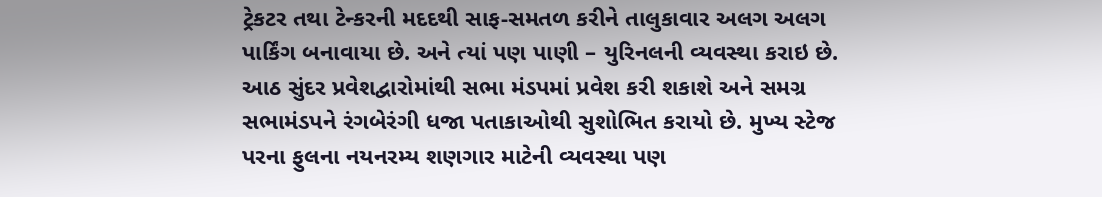ટ્રેકટર તથા ટેન્કરની મદદથી સાફ-સમતળ કરીને તાલુકાવાર અલગ અલગ પાર્કિંગ બનાવાયા છે. અને ત્યાં પણ પાણી – યુરિનલની વ્યવસ્થા કરાઇ છે.
આઠ સુંદર પ્રવેશદ્વારોમાંથી સભા મંડપમાં પ્રવેશ કરી શકાશે અને સમગ્ર સભામંડપને રંગબેરંગી ધજા પતાકાઓથી સુશોભિત કરાયો છે. મુખ્ય સ્ટેજ પરના ફુલના નયનરમ્ય શણગાર માટેની વ્યવસ્થા પણ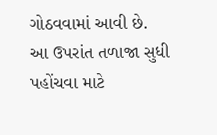ગોઠવવામાં આવી છે.
આ ઉપરાંત તળાજા સુધી પહોંચવા માટે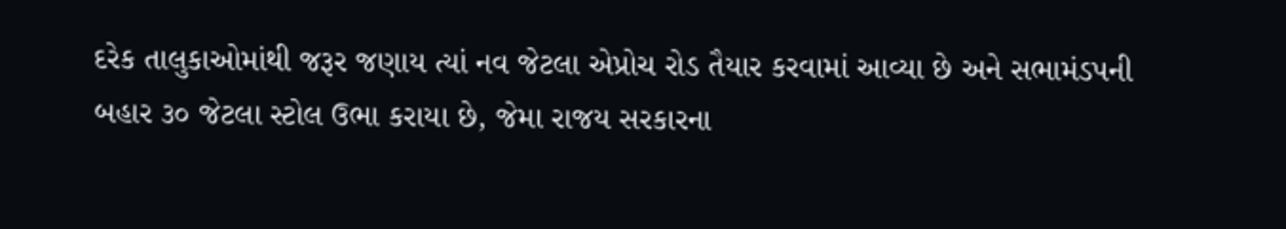દરેક તાલુકાઓમાંથી જરૂર જણાય ત્યાં નવ જેટલા એપ્રોચ રોડ તૈયાર કરવામાં આવ્યા છે અને સભામંડપની બહાર ૩૦ જેટલા સ્ટોલ ઉભા કરાયા છે, જેમા રાજય સરકારના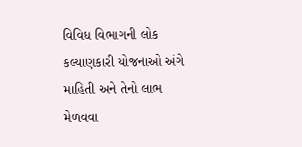વિવિધ વિભાગની લોક કલ્યાણકારી યોજનાઓ અંગે માહિતી અને તેનો લાભ મેળવવા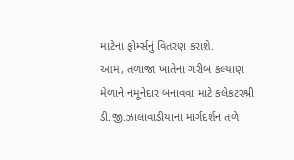માટેના ફોર્મ્સનું વિતરણ કરાશે.
આમ, તળાજા ખાતેના ગરીબ કલ્યાણ મેળાને નમૂનેદાર બનાવવા માટે કલેકટરશ્રી ડી.જી.ઝાલાવાડીયાના માર્ગદર્શન તળે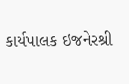કાર્યપાલક ઇજનેરશ્રી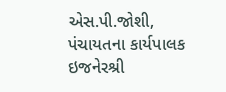એસ.પી.જોશી, પંચાયતના કાર્યપાલક ઇજનેરશ્રી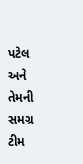પટેલ અને તેમની સમગ્ર ટીમ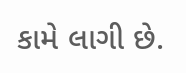કામે લાગી છે.